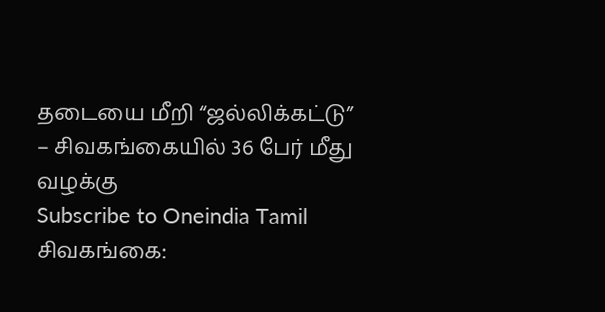தடையை மீறி “ஜல்லிக்கட்டு” – சிவகங்கையில் 36 பேர் மீது வழக்கு
Subscribe to Oneindia Tamil
சிவகங்கை: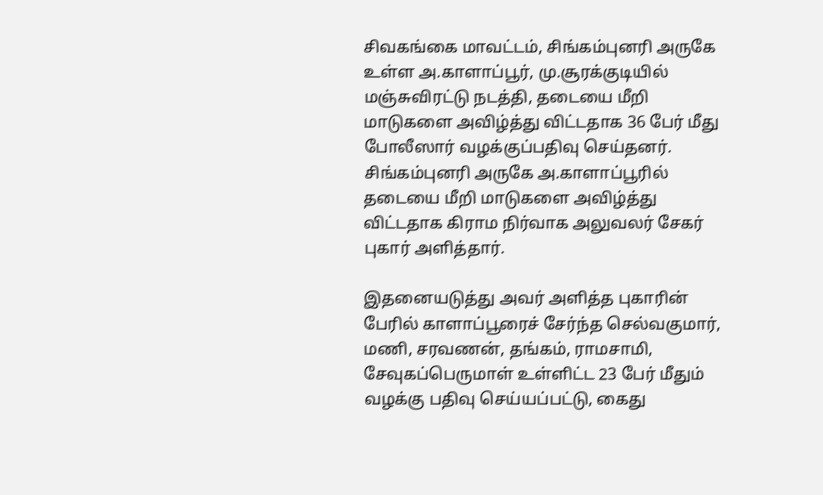சிவகங்கை மாவட்டம், சிங்கம்புனரி அருகே உள்ள அ.காளாப்பூர், மு.சூரக்குடியில் மஞ்சுவிரட்டு நடத்தி, தடையை மீறி மாடுகளை அவிழ்த்து விட்டதாக 36 பேர் மீது போலீஸார் வழக்குப்பதிவு செய்தனர்.
சிங்கம்புனரி அருகே அ.காளாப்பூரில் தடையை மீறி மாடுகளை அவிழ்த்து விட்டதாக கிராம நிர்வாக அலுவலர் சேகர் புகார் அளித்தார்.

இதனையடுத்து அவர் அளித்த புகாரின் பேரில் காளாப்பூரைச் சேர்ந்த செல்வகுமார், மணி, சரவணன், தங்கம், ராமசாமி, சேவுகப்பெருமாள் உள்ளிட்ட 23 பேர் மீதும் வழக்கு பதிவு செய்யப்பட்டு, கைது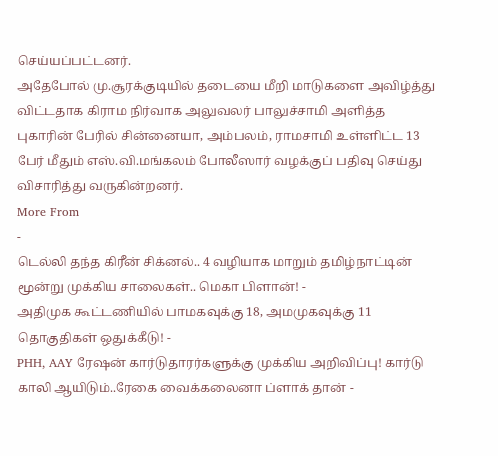செய்யப்பட்டனர்.
அதேபோல் மு.சூரக்குடியில் தடையை மீறி மாடுகளை அவிழ்த்து விட்டதாக கிராம நிர்வாக அலுவலர் பாலுச்சாமி அளித்த புகாரின் பேரில் சின்னையா, அம்பலம், ராமசாமி உள்ளிட்ட 13 பேர் மீதும் எஸ்.வி.மங்கலம் போலீஸார் வழக்குப் பதிவு செய்து விசாரித்து வருகின்றனர்.
More From
-
டெல்லி தந்த கிரீன் சிக்னல்.. 4 வழியாக மாறும் தமிழ்நாட்டின் மூன்று முக்கிய சாலைகள்.. மெகா பிளான்! -
அதிமுக கூட்டணியில் பாமகவுக்கு 18, அமமுகவுக்கு 11 தொகுதிகள் ஒதுக்கீடு! -
PHH, AAY ரேஷன் கார்டுதாரர்களுக்கு முக்கிய அறிவிப்பு! கார்டு காலி ஆயிடும்..ரேகை வைக்கலைனா ப்ளாக் தான் -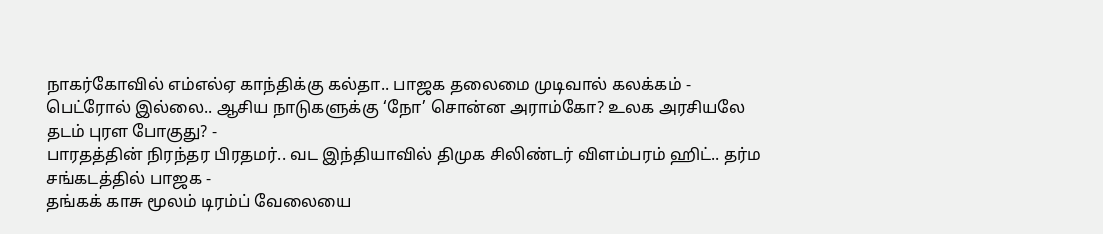நாகர்கோவில் எம்எல்ஏ காந்திக்கு கல்தா.. பாஜக தலைமை முடிவால் கலக்கம் -
பெட்ரோல் இல்லை.. ஆசிய நாடுகளுக்கு ‘நோ’ சொன்ன அராம்கோ? உலக அரசியலே தடம் புரள போகுது? -
பாரதத்தின் நிரந்தர பிரதமர்.. வட இந்தியாவில் திமுக சிலிண்டர் விளம்பரம் ஹிட்.. தர்ம சங்கடத்தில் பாஜக -
தங்கக் காசு மூலம் டிரம்ப் வேலையை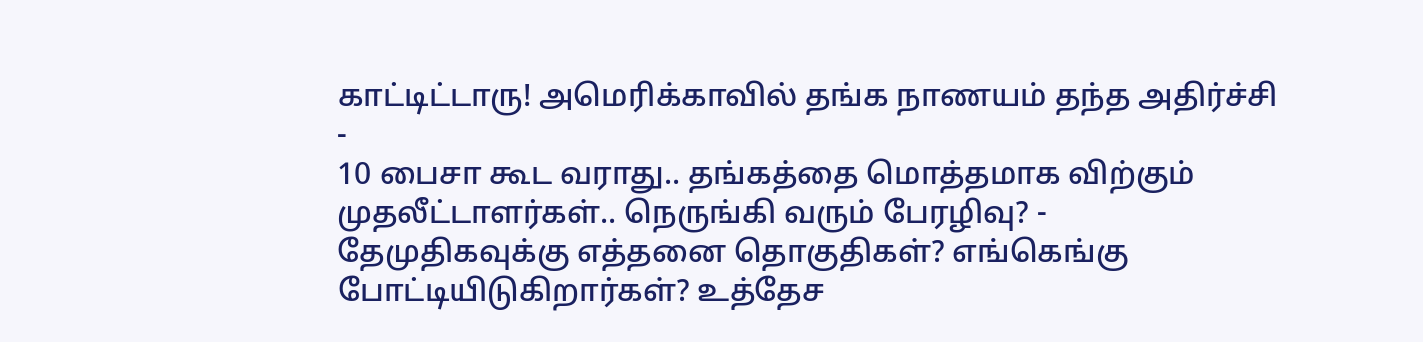காட்டிட்டாரு! அமெரிக்காவில் தங்க நாணயம் தந்த அதிர்ச்சி -
10 பைசா கூட வராது.. தங்கத்தை மொத்தமாக விற்கும் முதலீட்டாளர்கள்.. நெருங்கி வரும் பேரழிவு? -
தேமுதிகவுக்கு எத்தனை தொகுதிகள்? எங்கெங்கு போட்டியிடுகிறார்கள்? உத்தேச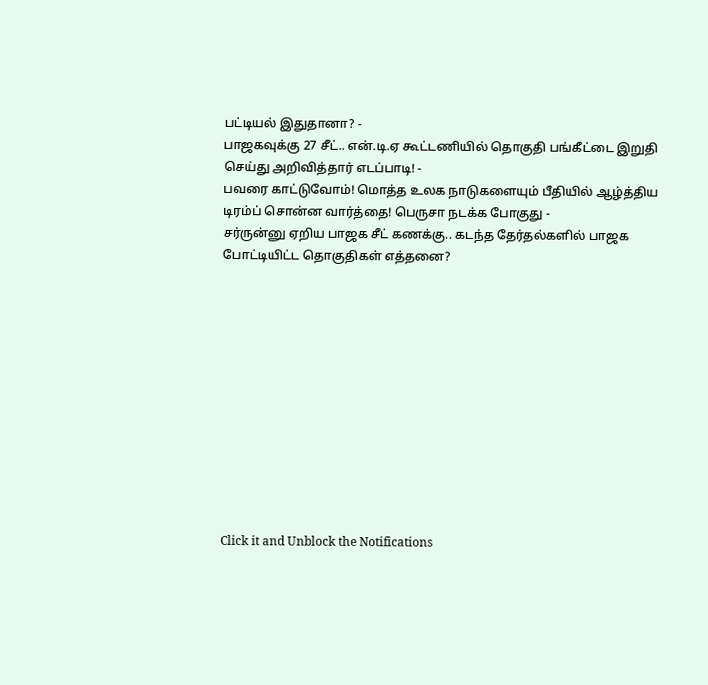பட்டியல் இதுதானா? -
பாஜகவுக்கு 27 சீட்.. என்.டி.ஏ கூட்டணியில் தொகுதி பங்கீட்டை இறுதி செய்து அறிவித்தார் எடப்பாடி! -
பவரை காட்டுவோம்! மொத்த உலக நாடுகளையும் பீதியில் ஆழ்த்திய டிரம்ப் சொன்ன வார்த்தை! பெருசா நடக்க போகுது -
சர்ருன்னு ஏறிய பாஜக சீட் கணக்கு.. கடந்த தேர்தல்களில் பாஜக போட்டியிட்ட தொகுதிகள் எத்தனை?












Click it and Unblock the Notifications